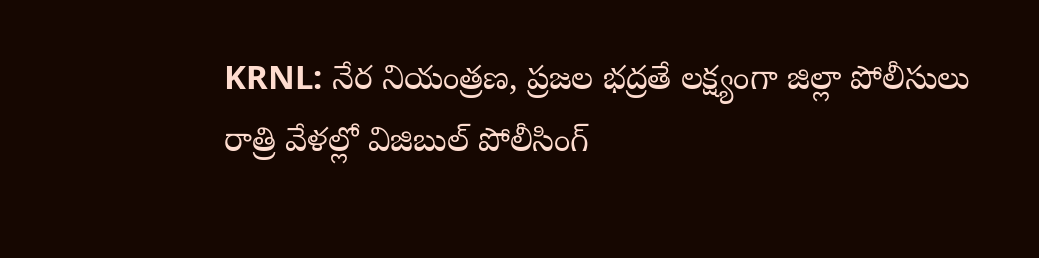KRNL: నేర నియంత్రణ, ప్రజల భద్రతే లక్ష్యంగా జిల్లా పోలీసులు రాత్రి వేళల్లో విజిబుల్ పోలీసింగ్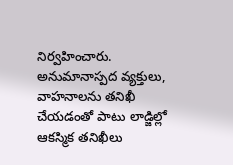నిర్వహించారు. అనుమానాస్పద వ్యక్తులు, వాహనాలను తనిఖీ చేయడంతో పాటు లాడ్జిల్లో ఆకస్మిక తనిఖీలు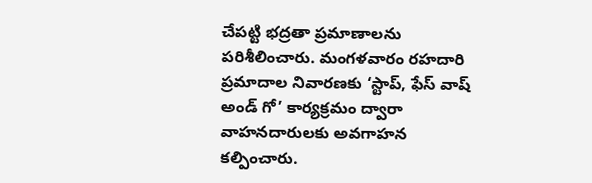చేపట్టి భద్రతా ప్రమాణాలను పరిశీలించారు. మంగళవారం రహదారి ప్రమాదాల నివారణకు ‘స్టాప్, ఫేస్ వాష్ అండ్ గో’ కార్యక్రమం ద్వారా వాహనదారులకు అవగాహన కల్పించారు.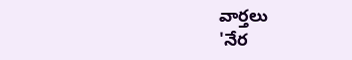వార్తలు
'నేర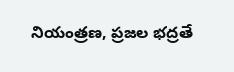నియంత్రణ, ప్రజల భద్రతే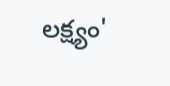లక్ష్యం'